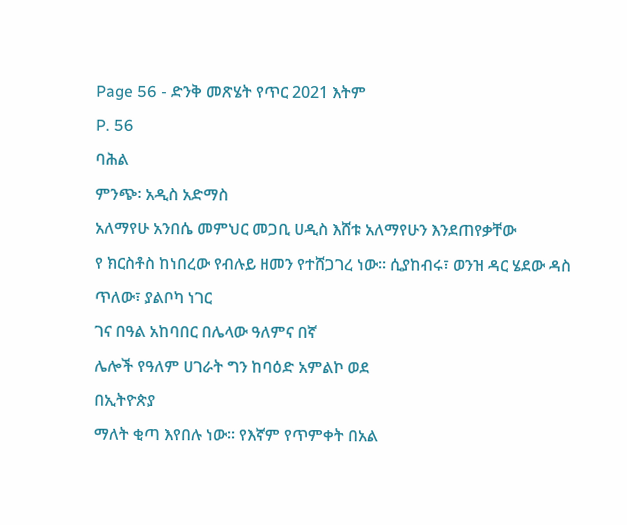Page 56 - ድንቅ መጽሄት የጥር 2021 እትም
P. 56
ባሕል
ምንጭ፡ አዲስ አድማስ
አለማየሁ አንበሴ መምህር መጋቢ ሀዲስ እሸቱ አለማየሁን እንደጠየቃቸው
የ ክርስቶስ ከነበረው የብሉይ ዘመን የተሸጋገረ ነው፡፡ ሲያከብሩ፣ ወንዝ ዳር ሄደው ዳስ ጥለው፣ ያልቦካ ነገር
ገና በዓል አከባበር በሌላው ዓለምና በኛ
ሌሎች የዓለም ሀገራት ግን ከባዕድ አምልኮ ወደ
በኢትዮጵያ
ማለት ቂጣ እየበሉ ነው፡፡ የእኛም የጥምቀት በአል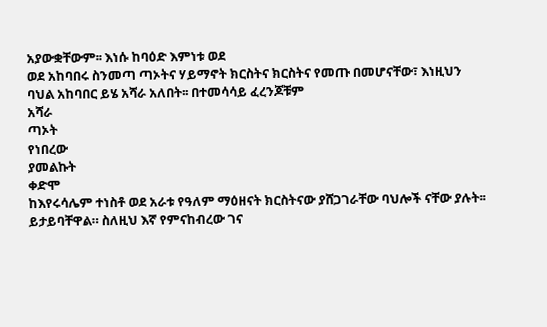አያውቋቸውም፡፡ እነሱ ከባዕድ እምነቱ ወደ
ወደ አከባበሩ ስንመጣ ጣኦትና ሃይማኖት ክርስትና ክርስትና የመጡ በመሆናቸው፣ እነዚህን ባህል አከባበር ይሄ አሻራ አለበት፡፡ በተመሳሳይ ፈረንጆቹም
አሻራ
ጣኦት
የነበረው
ያመልኩት
ቀድሞ
ከእየሩሳሌም ተነስቶ ወደ አራቱ የዓለም ማዕዘናት ክርስትናው ያሸጋገራቸው ባህሎች ናቸው ያሉት፡፡ ይታይባቸዋል። ስለዚህ እኛ የምናከብረው ገና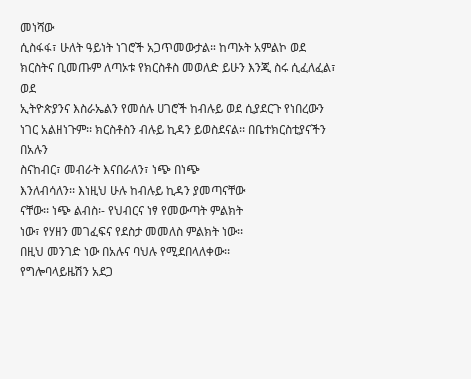መነሻው
ሲስፋፋ፣ ሁለት ዓይነት ነገሮች አጋጥመውታል። ከጣኦት አምልኮ ወደ ክርስትና ቢመጡም ለጣኦቱ የክርስቶስ መወለድ ይሁን እንጂ ስሩ ሲፈለፈል፣ ወደ
ኢትዮጵያንና እስራኤልን የመሰሉ ሀገሮች ከብሉይ ወደ ሲያደርጉ የነበረውን ነገር አልዘነጉም፡፡ ክርስቶስን ብሉይ ኪዳን ይወስደናል፡፡ በቤተክርስቲያናችን በአሉን
ስናከብር፣ መብራት እናበራለን፣ ነጭ በነጭ
እንለብሳለን፡፡ እነዚህ ሁሉ ከብሉይ ኪዳን ያመጣናቸው
ናቸው፡፡ ነጭ ልብስ፡- የህብርና ነፃ የመውጣት ምልክት
ነው፣ የሃዘን መገፈፍና የደስታ መመለስ ምልክት ነው፡፡
በዚህ መንገድ ነው በአሉና ባህሉ የሚደበላለቀው፡፡
የግሎባላይዜሽን አደጋ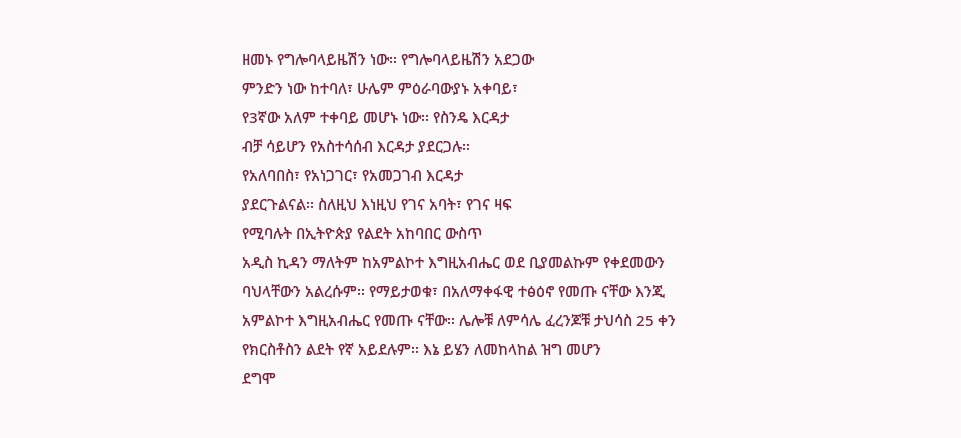ዘመኑ የግሎባላይዜሽን ነው፡፡ የግሎባላይዜሽን አደጋው
ምንድን ነው ከተባለ፣ ሁሌም ምዕራባውያኑ አቀባይ፣
የ3ኛው አለም ተቀባይ መሆኑ ነው፡፡ የስንዴ እርዳታ
ብቻ ሳይሆን የአስተሳሰብ እርዳታ ያደርጋሉ፡፡
የአለባበስ፣ የአነጋገር፣ የአመጋገብ እርዳታ
ያደርጉልናል፡፡ ስለዚህ እነዚህ የገና አባት፣ የገና ዛፍ
የሚባሉት በኢትዮጵያ የልደት አከባበር ውስጥ
አዲስ ኪዳን ማለትም ከአምልኮተ እግዚአብሔር ወደ ቢያመልኩም የቀደመውን ባህላቸውን አልረሱም፡፡ የማይታወቁ፣ በአለማቀፋዊ ተፅዕኖ የመጡ ናቸው እንጂ
አምልኮተ እግዚአብሔር የመጡ ናቸው፡፡ ሌሎቹ ለምሳሌ ፈረንጆቹ ታህሳስ 25 ቀን የክርስቶስን ልደት የኛ አይደሉም፡፡ እኔ ይሄን ለመከላከል ዝግ መሆን
ደግሞ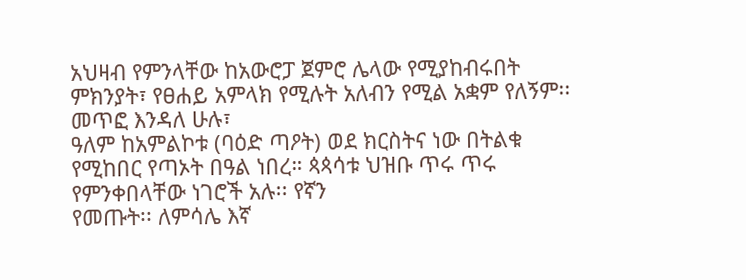አህዛብ የምንላቸው ከአውሮፓ ጀምሮ ሌላው የሚያከብሩበት ምክንያት፣ የፀሐይ አምላክ የሚሉት አለብን የሚል አቋም የለኝም፡፡ መጥፎ እንዳለ ሁሉ፣
ዓለም ከአምልኮቱ (ባዕድ ጣዖት) ወደ ክርስትና ነው በትልቁ የሚከበር የጣኦት በዓል ነበረ። ጳጳሳቱ ህዝቡ ጥሩ ጥሩ የምንቀበላቸው ነገሮች አሉ፡፡ የኛን
የመጡት፡፡ ለምሳሌ እኛ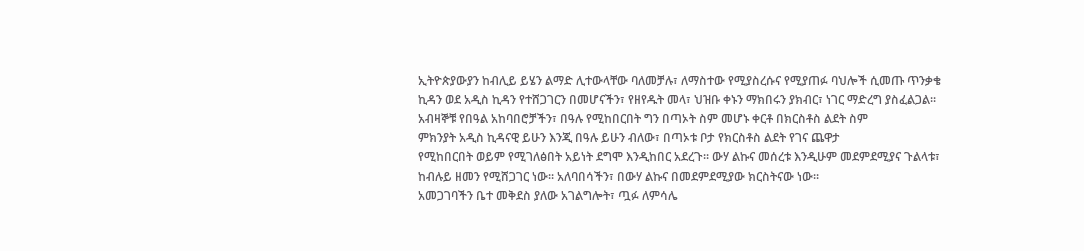ኢትዮጵያውያን ከብሊይ ይሄን ልማድ ሊተውላቸው ባለመቻሉ፣ ለማስተው የሚያስረሱና የሚያጠፉ ባህሎች ሲመጡ ጥንቃቄ
ኪዳን ወደ አዲስ ኪዳን የተሸጋገርን በመሆናችን፣ የዘየዱት መላ፣ ህዝቡ ቀኑን ማክበሩን ያክብር፣ ነገር ማድረግ ያስፈልጋል፡፡
አብዛኞቹ የበዓል አከባበሮቻችን፣ በዓሉ የሚከበርበት ግን በጣኦት ስም መሆኑ ቀርቶ በክርስቶስ ልደት ስም
ምክንያት አዲስ ኪዳናዊ ይሁን እንጂ በዓሉ ይሁን ብለው፣ በጣኦቱ ቦታ የክርስቶስ ልደት የገና ጨዋታ
የሚከበርበት ወይም የሚገለፅበት አይነት ደግሞ እንዲከበር አደረጉ፡፡ ውሃ ልኩና መሰረቱ እንዲሁም መደምደሚያና ጉልላቱ፣
ከብሉይ ዘመን የሚሸጋገር ነው፡፡ አለባበሳችን፣ በውሃ ልኩና በመደምደሚያው ክርስትናው ነው፡፡
አመጋገባችን ቤተ መቅደስ ያለው አገልግሎት፣ ጧፉ ለምሳሌ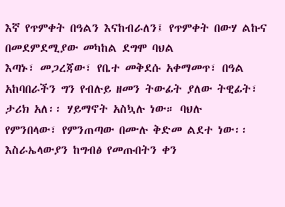እኛ የጥምቀት በዓልን እናከብራለን፤ የጥምቀት በውሃ ልኩና በመደምደሚያው መካከል ደግሞ ባህል
እጣኑ፣ መጋረጃው፣ የቤተ መቅደሱ አቀማመጥ፣ በዓል አከባበራችን ግን የብሉይ ዘመን ትውፊት ያለው ትዊፊት፣ ታሪክ አለ፡፡ ሃይማኖት አስኳሉ ነው። ባህሉ
የምንበላው፣ የምንጠጣው በሙሉ ቅድመ ልደተ ነው፡፡ እስራኤላውያን ከግብፅ የመጡበትን ቀን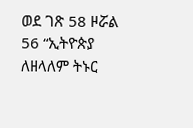ወደ ገጽ 58 ዞሯል
56 “ኢትዮጵያ ለዘላለም ትኑር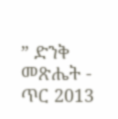” ድንቅ መጽሔት - ጥር 2013